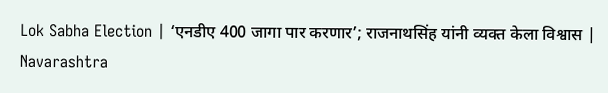Lok Sabha Election | ‘एनडीए 400 जागा पार करणार’; राजनाथसिंह यांनी व्यक्त केला विश्वास | Navarashtra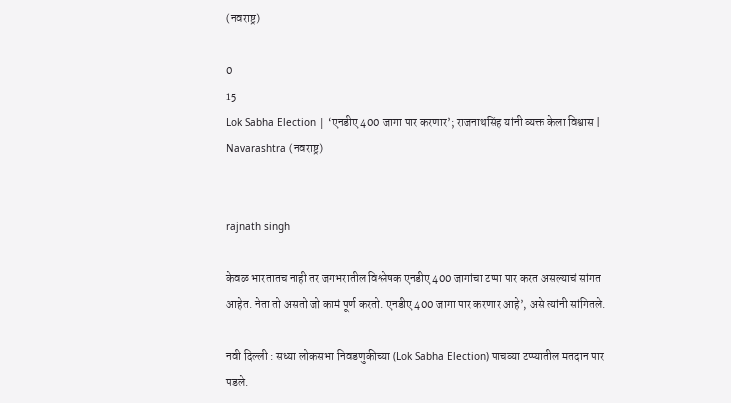(नवराष्ट्र)

0
15
Lok Sabha Election | ‘एनडीए 400 जागा पार करणार’; राजनाथसिंह यांनी व्यक्त केला विश्वास | Navarashtra (नवराष्ट्र)


rajnath singh

केवळ भारतातच नाही तर जगभरातील विश्लेषक एनडीए 400 जागांचा टप्पा पार करत असल्याचं सांगत आहेत. नेता तो असतो जो कामं पूर्ण करतो. एनडीए 400 जागा पार करणार आहे’, असे त्यांनी सांगितले.

नवी दिल्ली : सध्या लोकसभा निवडणुकीच्या (Lok Sabha Election) पाचव्या टप्प्यातील मतदान पार पडले.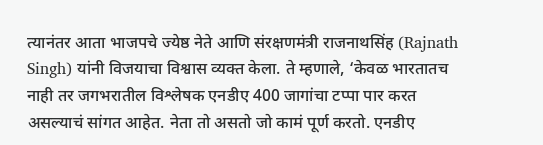त्यानंतर आता भाजपचे ज्येष्ठ नेते आणि संरक्षणमंत्री राजनाथसिंह (Rajnath Singh) यांनी विजयाचा विश्वास व्यक्त केला. ते म्हणाले, ‘केवळ भारतातच नाही तर जगभरातील विश्लेषक एनडीए 400 जागांचा टप्पा पार करत असल्याचं सांगत आहेत. नेता तो असतो जो कामं पूर्ण करतो. एनडीए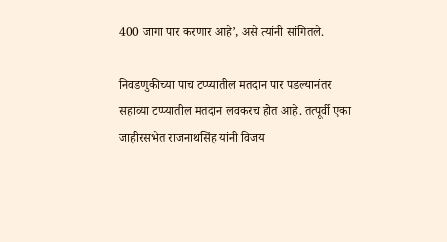400 जागा पार करणार आहे’, असे त्यांनी सांगितले.

निवडणुकीच्या पाच टप्प्यातील मतदान पार पडल्यानंतर सहाव्या टप्प्यातील मतदान लवकरच होत आहे. तत्पूर्वी एका जाहीरसभेत राजनाथसिंह यांनी विजय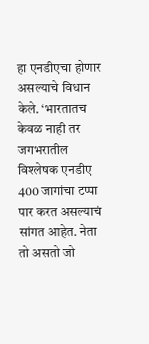हा एनडीएचा होणार असल्याचे विधान केले. ‘भारतातच केवळ नाही तर जगभरातील विश्लेषक एनडीए 400 जागांचा टप्पा पार करत असल्याचं सांगत आहेत. नेता तो असतो जो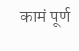कामं पूर्ण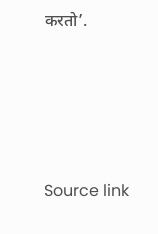करतो’.






Source link